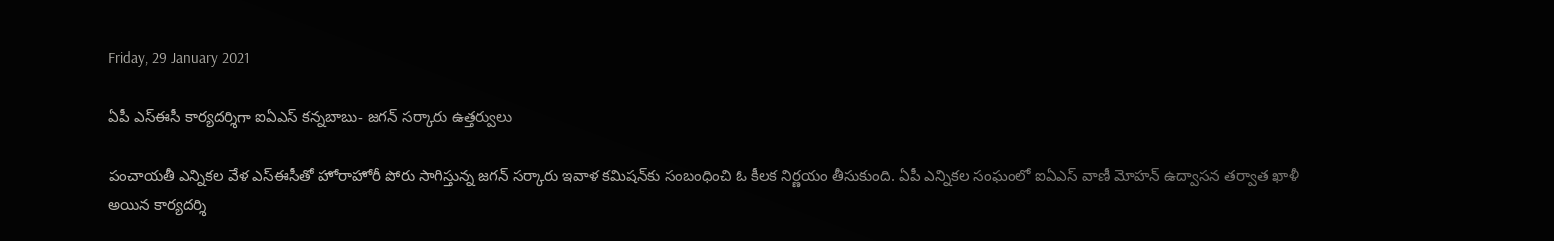Friday, 29 January 2021

ఏపీ ఎస్‌ఈసీ కార్యదర్శిగా ఐఏఎస్‌ కన్నబాబు- జగన్‌ సర్కారు ఉత్తర్వులు

పంచాయతీ ఎన్నికల వేళ ఎస్‌ఈసీతో హోరాహోరీ పోరు సాగిస్తున్న జగన్‌ సర్కారు ఇవాళ కమిషన్‌కు సంబంధించి ఓ కీలక నిర్ణయం తీసుకుంది. ఏపీ ఎన్నికల సంఘంలో ఐఏఎస్‌ వాణీ మోహన్‌ ఉద్వాసన తర్వాత ఖాళీ అయిన కార్యదర్శి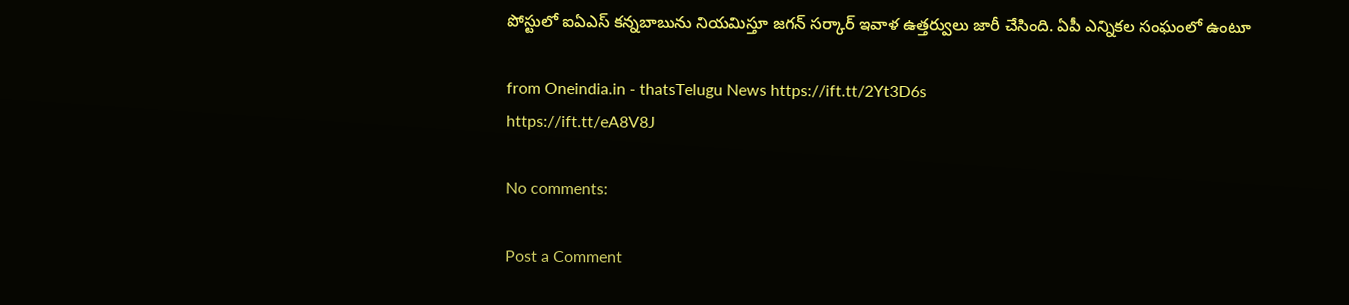పోస్టులో ఐఏఎస్‌ కన్నబాబును నియమిస్తూ జగన్ సర్కార్ ఇవాళ ఉత్తర్వులు జారీ చేసింది. ఏపీ ఎన్నికల సంఘంలో ఉంటూ

from Oneindia.in - thatsTelugu News https://ift.tt/2Yt3D6s
https://ift.tt/eA8V8J

No comments:

Post a Comment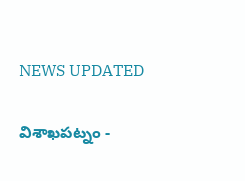NEWS UPDATED

విశాఖపట్నం -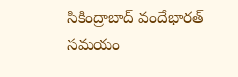సికింద్రాబాద్ వందేభారత్ సమయం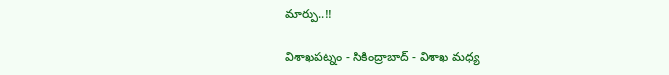మార్పు..!!

విశాఖపట్నం - సికింద్రాబాద్ - విశాఖ మధ్య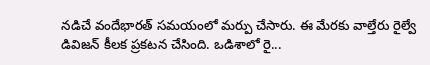నడిచే వందేభారత్ సమయంలో మర్పు చేసారు. ఈ మేరకు వాల్తేరు రైల్వే డివిజన్ కీలక ప్రకటన చేసింది. ఒడిశాలో రై...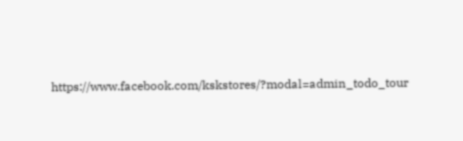https://www.facebook.com/kskstores/?modal=admin_todo_tour